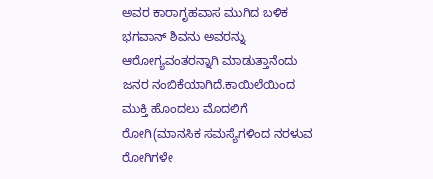ಅವರ ಕಾರಾಗೃಹವಾಸ ಮುಗಿದ ಬಳಿಕ ಭಗವಾನ್ ಶಿವನು ಅವರನ್ನು ಆರೋಗ್ಯವಂತರನ್ನಾಗಿ ಮಾಡುತ್ತಾನೆಂದು ಜನರ ನಂಬಿಕೆಯಾಗಿದೆ.ಕಾಯಿಲೆಯಿಂದ ಮುಕ್ತಿ ಹೊಂದಲು ಮೊದಲಿಗೆ ರೋಗಿ(ಮಾನಸಿಕ ಸಮಸ್ಯೆಗಳಿಂದ ನರಳುವ ರೋಗಿಗಳೇ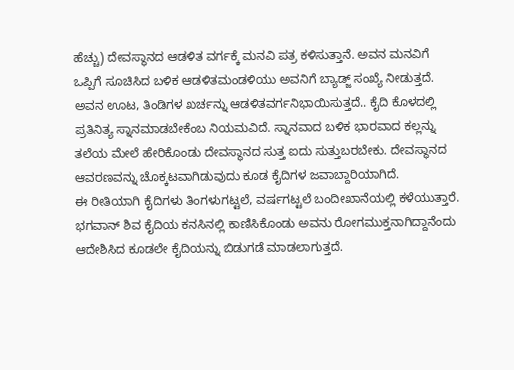ಹೆಚ್ಚು) ದೇವಸ್ಥಾನದ ಆಡಳಿತ ವರ್ಗಕ್ಕೆ ಮನವಿ ಪತ್ರ ಕಳಿಸುತ್ತಾನೆ. ಅವನ ಮನವಿಗೆ ಒಪ್ಪಿಗೆ ಸೂಚಿಸಿದ ಬಳಿಕ ಆಡಳಿತಮಂಡಳಿಯು ಅವನಿಗೆ ಬ್ಯಾಡ್ಜ್ ಸಂಖ್ಯೆ ನೀಡುತ್ತದೆ. ಅವನ ಊಟ, ತಿಂಡಿಗಳ ಖರ್ಚನ್ನು ಆಡಳಿತವರ್ಗನಿಭಾಯಿಸುತ್ತದೆ.. ಕೈದಿ ಕೊಳದಲ್ಲಿ ಪ್ರತಿನಿತ್ಯ ಸ್ನಾನಮಾಡಬೇಕೆಂಬ ನಿಯಮವಿದೆ. ಸ್ನಾನವಾದ ಬಳಿಕ ಭಾರವಾದ ಕಲ್ಲನ್ನು ತಲೆಯ ಮೇಲೆ ಹೇರಿಕೊಂಡು ದೇವಸ್ಥಾನದ ಸುತ್ತ ಐದು ಸುತ್ತುಬರಬೇಕು. ದೇವಸ್ಥಾನದ ಆವರಣವನ್ನು ಚೊಕ್ಕಟವಾಗಿಡುವುದು ಕೂಡ ಕೈದಿಗಳ ಜವಾಬ್ದಾರಿಯಾಗಿದೆ.
ಈ ರೀತಿಯಾಗಿ ಕೈದಿಗಳು ತಿಂಗಳುಗಟ್ಟಲೆ, ವರ್ಷಗಟ್ಟಲೆ ಬಂದೀಖಾನೆಯಲ್ಲಿ ಕಳೆಯುತ್ತಾರೆ. ಭಗವಾನ್ ಶಿವ ಕೈದಿಯ ಕನಸಿನಲ್ಲಿ ಕಾಣಿಸಿಕೊಂಡು ಅವನು ರೋಗಮುಕ್ತನಾಗಿದ್ದಾನೆಂದು ಆದೇಶಿಸಿದ ಕೂಡಲೇ ಕೈದಿಯನ್ನು ಬಿಡುಗಡೆ ಮಾಡಲಾಗುತ್ತದೆ.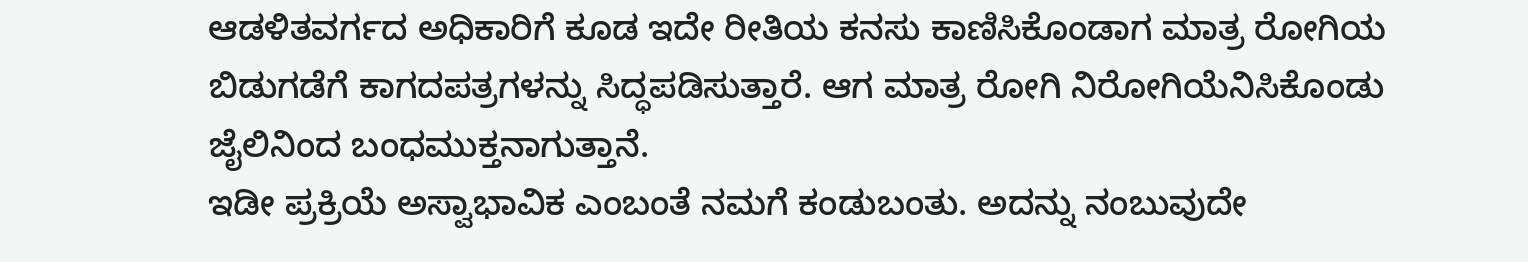ಆಡಳಿತವರ್ಗದ ಅಧಿಕಾರಿಗೆ ಕೂಡ ಇದೇ ರೀತಿಯ ಕನಸು ಕಾಣಿಸಿಕೊಂಡಾಗ ಮಾತ್ರ ರೋಗಿಯ ಬಿಡುಗಡೆಗೆ ಕಾಗದಪತ್ರಗಳನ್ನು ಸಿದ್ಧಪಡಿಸುತ್ತಾರೆ. ಆಗ ಮಾತ್ರ ರೋಗಿ ನಿರೋಗಿಯೆನಿಸಿಕೊಂಡು ಜೈಲಿನಿಂದ ಬಂಧಮುಕ್ತನಾಗುತ್ತಾನೆ.
ಇಡೀ ಪ್ರಕ್ರಿಯೆ ಅಸ್ವಾಭಾವಿಕ ಎಂಬಂತೆ ನಮಗೆ ಕಂಡುಬಂತು. ಅದನ್ನು ನಂಬುವುದೇ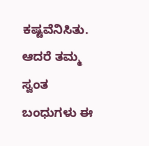ಕಷ್ಟವೆನಿಸಿತು. ಆದರೆ ತಮ್ಮ ಸ್ವಂತ ಬಂಧುಗಳು ಈ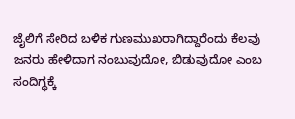ಜೈಲಿಗೆ ಸೇರಿದ ಬಳಿಕ ಗುಣಮುಖರಾಗಿದ್ದಾರೆಂದು ಕೆಲವು ಜನರು ಹೇಳಿದಾಗ ನಂಬುವುದೋ, ಬಿಡುವುದೋ ಎಂಬ ಸಂದಿಗ್ಧಕ್ಕೆ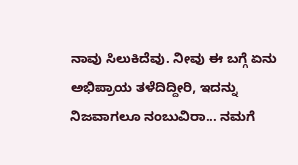ನಾವು ಸಿಲುಕಿದೆವು. ನೀವು ಈ ಬಗ್ಗೆ ಏನು ಅಭಿಪ್ರಾಯ ತಳೆದಿದ್ದೀರಿ, ಇದನ್ನು ನಿಜವಾಗಲೂ ನಂಬುವಿರಾ... ನಮಗೆ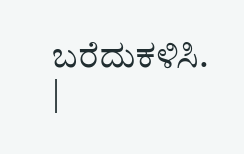ಬರೆದುಕಳಿಸಿ.
|